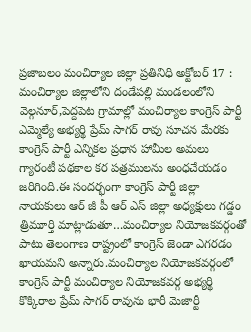ప్రజాబలం మంచిర్యాల జిల్లా ప్రతినిధి అక్టోబర్ 17 : మంచిర్యాల జిల్లాలోని దండేపల్లి మండలంలోని వెల్గనూర్,పెద్దపెట గ్రామాల్లో మంచిర్యాల కాంగ్రెస్ పార్టీ ఎమ్మెల్యే అభ్యర్థి ప్రేమ్ సాగర్ రావు సూచన మేరకు కాంగ్రెస్ పార్టీ ఎన్నికల ప్రధాన హామీల అమలు గ్యారంటీ పథకాల కర పత్రములను అంధచేయడం జరిగింది.ఈ సందర్భంగా కాంగ్రెస్ పార్టీ జిల్లా నాయకులు ఆర్ జీ పీ ఆర్ ఎస్ జిల్లా అధ్యక్షులు గడ్డం త్రిమూర్తి మాట్లాడుతూ…మంచిర్యాల నియోజకవర్గంతో పాటు తెలంగాణ రాష్ట్రంలో కాంగ్రెస్ జెండా ఎగరడం ఖాయమని అన్నారు.మంచిర్యాల నియోజకవర్గంలో కాంగ్రెస్ పార్టీ మంచిర్యాల నియోజకవర్గ అభ్యర్థి కొక్కిరాల ప్రేమ్ సాగర్ రావును భారీ మెజార్టీ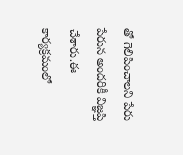తో గెలిపించాలని పేరు పేరున అందరికీ విజ్ఞప్తి చేశారు.ఈ కార్యక్రమంలో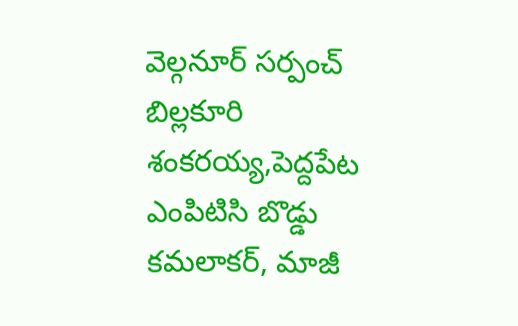వెల్గనూర్ సర్పంచ్ బిల్లకూరి శంకరయ్య,పెద్దపేట ఎంపిటిసి బొడ్డు కమలాకర్, మాజీ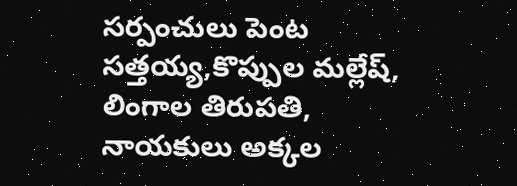సర్పంచులు పెంట సత్తయ్య,కొప్పుల మల్లేష్, లింగాల తిరుపతి, నాయకులు అక్కల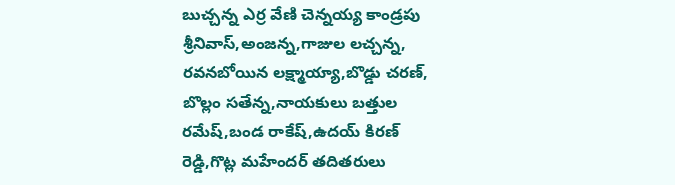బుచ్చన్న ఎర్ర వేణి చెన్నయ్య కాండ్రపు శ్రీనివాస్,అంజన్న,గాజుల లచ్చన్న, రవనబోయిన లక్ష్మాయ్యా,బొడ్డు చరణ్, బొల్లం సతేన్న,నాయకులు బత్తుల రమేష్,బండ రాకేష్,ఉదయ్ కిరణ్ రెడ్డి,గొట్ల మహేందర్ తదితరులు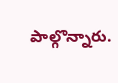పాల్గొన్నారు.